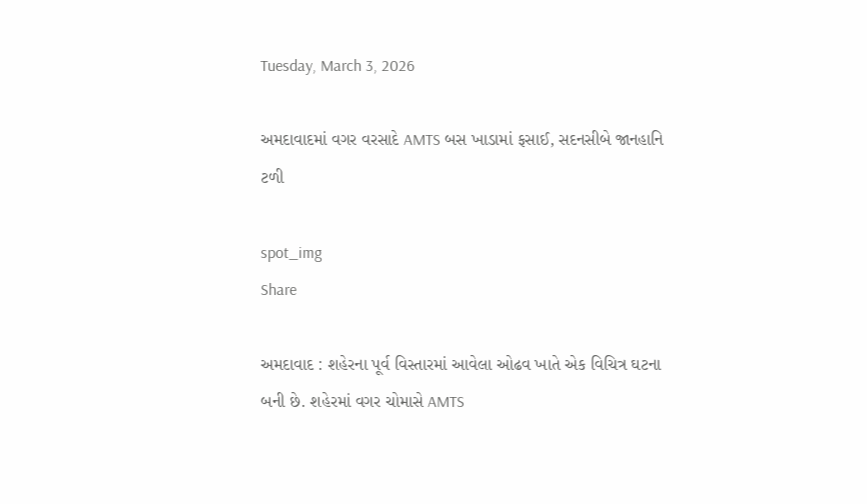Tuesday, March 3, 2026

અમદાવાદમાં વગર વરસાદે AMTS બસ ખાડામાં ફસાઈ, સદનસીબે જાનહાનિ ટળી

spot_img
Share

અમદાવાદ : શહેરના પૂર્વ વિસ્તારમાં આવેલા ઓઢવ ખાતે એક વિચિત્ર ઘટના બની છે. શહેરમાં વગર ચોમાસે AMTS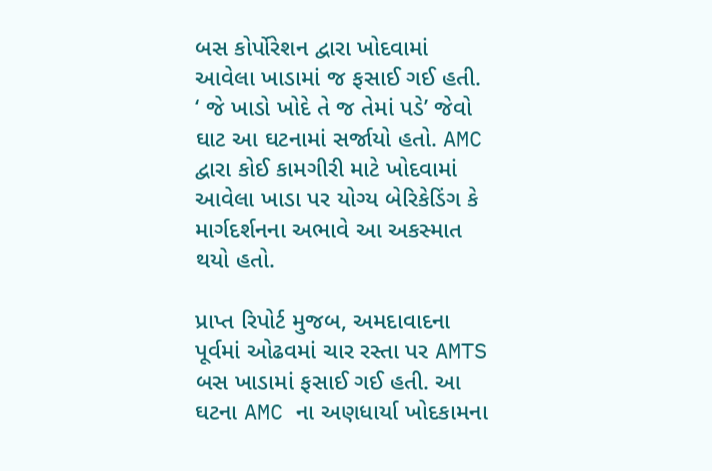બસ કોર્પોરેશન દ્વારા ખોદવામાં આવેલા ખાડામાં જ ફસાઈ ગઈ હતી. ‘ જે ખાડો ખોદે તે જ તેમાં પડે’ જેવો ઘાટ આ ઘટનામાં સર્જાયો હતો. AMC દ્વારા કોઈ કામગીરી માટે ખોદવામાં આવેલા ખાડા પર યોગ્ય બેરિકેડિંગ કે માર્ગદર્શનના અભાવે આ અકસ્માત થયો હતો.

પ્રાપ્ત રિપોર્ટ મુજબ, અમદાવાદના પૂર્વમાં ઓઢવમાં ચાર રસ્તા પર AMTS બસ ખાડામાં ફસાઈ ગઈ હતી. આ ઘટના AMC ના અણધાર્યા ખોદકામના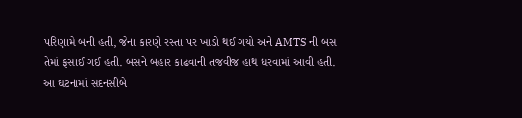પરિણામે બની હતી, જેના કારણે રસ્તા પર ખાડો થઈ ગયો અને AMTS ની બસ તેમાં ફસાઈ ગઈ હતી. બસને બહાર કાઢવાની તજવીજ હાથ ધરવામાં આવી હતી. આ ઘટનામાં સદનસીબે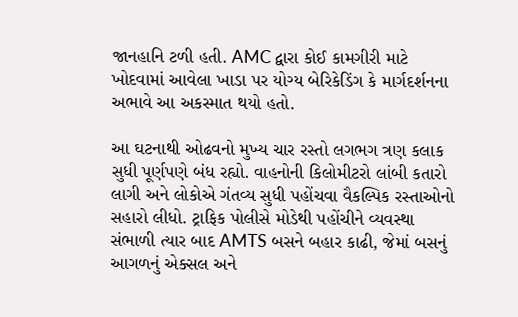જાનહાનિ ટળી હતી. AMC દ્વારા કોઈ કામગીરી માટે ખોદવામાં આવેલા ખાડા પર યોગ્ય બેરિકેડિંગ કે માર્ગદર્શનના અભાવે આ અકસ્માત થયો હતો.

આ ઘટનાથી ઓઢવનો મુખ્ય ચાર રસ્તો લગભગ ત્રણ કલાક સુધી પૂર્ણપણે બંધ રહ્યો. વાહનોની કિલોમીટરો લાંબી કતારો લાગી અને લોકોએ ગંતવ્ય સુધી પહોંચવા વૈકલ્પિક રસ્તાઓનો સહારો લીધો. ટ્રાફિક પોલીસે મોડેથી પહોંચીને વ્યવસ્થા સંભાળી ત્યાર બાદ AMTS બસને બહાર કાઢી, જેમાં બસનું આગળનું એક્સલ અને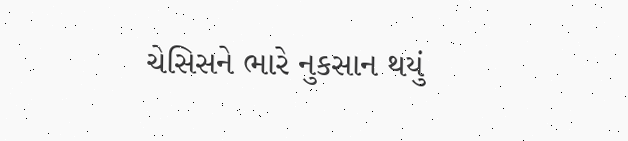ચેસિસને ભારે નુકસાન થયું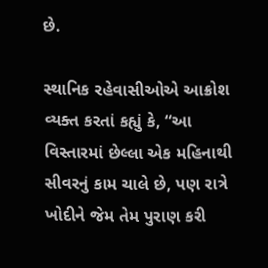છે.

સ્થાનિક રહેવાસીઓએ આક્રોશ વ્યક્ત કરતાં કહ્યું કે, “આ વિસ્તારમાં છેલ્લા એક મહિનાથી સીવરનું કામ ચાલે છે, પણ રાત્રે ખોદીને જેમ તેમ પુરાણ કરી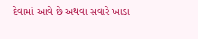દેવામાં આવે છે અથવા સવારે ખાડા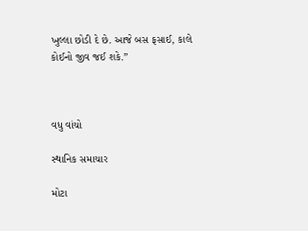ખુલ્લા છોડી દે છે. આજે બસ ફસાઈ, કાલે કોઈનો જીવ જઈ શકે.”



વધુ વાંચો

સ્થાનિક સમાચાર

મોટા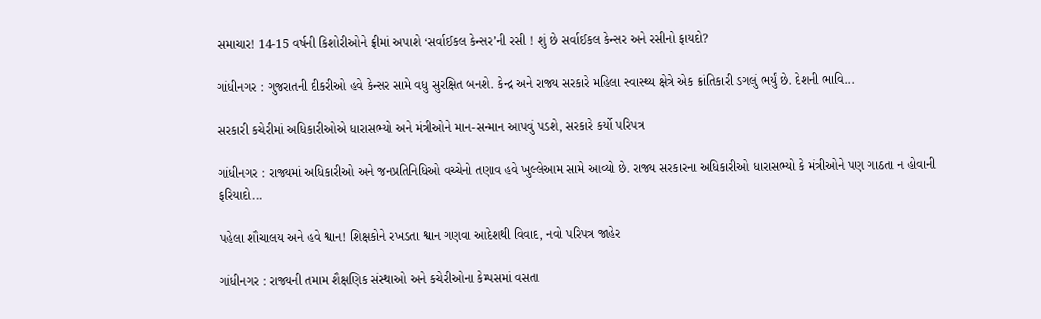સમાચાર! 14-15 વર્ષની કિશોરીઓને ફ્રીમાં અપાશે ‘સર્વાઈકલ કેન્સર’ની રસી ! શું છે સર્વાઈકલ કેન્સર અને રસીનો ફાયદો?

ગાંધીનગર : ગુજરાતની દીકરીઓ હવે કેન્સર સામે વધુ સુરક્ષિત બનશે. કેન્દ્ર અને રાજ્ય સરકારે મહિલા સ્વાસ્થ્ય ક્ષેત્રે એક ક્રાંતિકારી ડગલું ભર્યું છે. દેશની ભાવિ...

સરકારી કચેરીમાં અધિકારીઓએ ધારાસભ્યો અને મંત્રીઓને માન-સન્માન આપવું પડશે, સરકારે કર્યો પરિપત્ર

ગાંધીનગર : રાજ્યમાં અધિકારીઓ અને જનપ્રતિનિધિઓ વચ્ચેનો તણાવ હવે ખુલ્લેઆમ સામે આવ્યો છે. રાજ્ય સરકારના અધિકારીઓ ધારાસભ્યો કે મંત્રીઓને પણ ગાઠતા ન હોવાની ફરિયાદો...

પહેલા શૌચાલય અને હવે શ્વાન! શિક્ષકોને રખડતા શ્વાન ગણવા આદેશથી વિવાદ, નવો પરિપત્ર જાહેર

ગાંધીનગર : રાજ્યની તમામ શૈક્ષણિક સંસ્થાઓ અને કચેરીઓના કેમ્પસમાં વસતા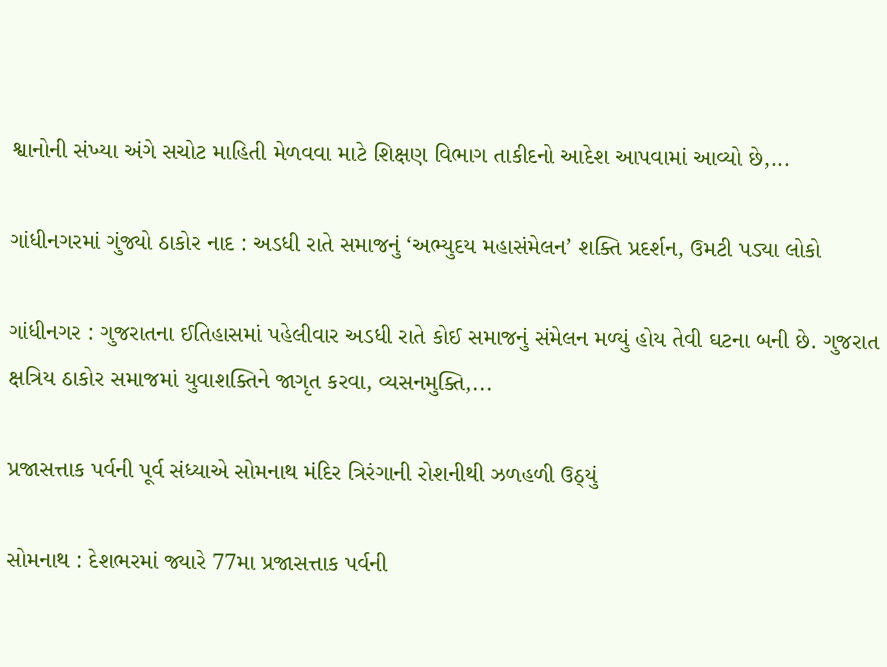શ્વાનોની સંખ્યા અંગે સચોટ માહિતી મેળવવા માટે શિક્ષણ વિભાગ તાકીદનો આદેશ આપવામાં આવ્યો છે,...

ગાંધીનગરમાં ગુંજ્યો ઠાકોર નાદ : અડધી રાતે સમાજનું ‘અભ્યુદય મહાસંમેલન’ શક્તિ પ્રદર્શન, ઉમટી પડ્યા લોકો

ગાંધીનગર : ગુજરાતના ઈતિહાસમાં પહેલીવાર અડધી રાતે કોઈ સમાજનું સંમેલન મળ્યું હોય તેવી ઘટના બની છે. ગુજરાત ક્ષત્રિય ઠાકોર સમાજમાં યુવાશક્તિને જાગૃત કરવા, વ્યસનમુક્તિ,...

પ્રજાસત્તાક પર્વની પૂર્વ સંધ્યાએ સોમનાથ મંદિર ત્રિરંગાની રોશનીથી ઝળહળી ઉઠ્યું

સોમનાથ : દેશભરમાં જ્યારે 77મા પ્રજાસત્તાક પર્વની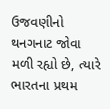ઉજવણીનો થનગનાટ જોવા મળી રહ્યો છે, ત્યારે ભારતના પ્રથમ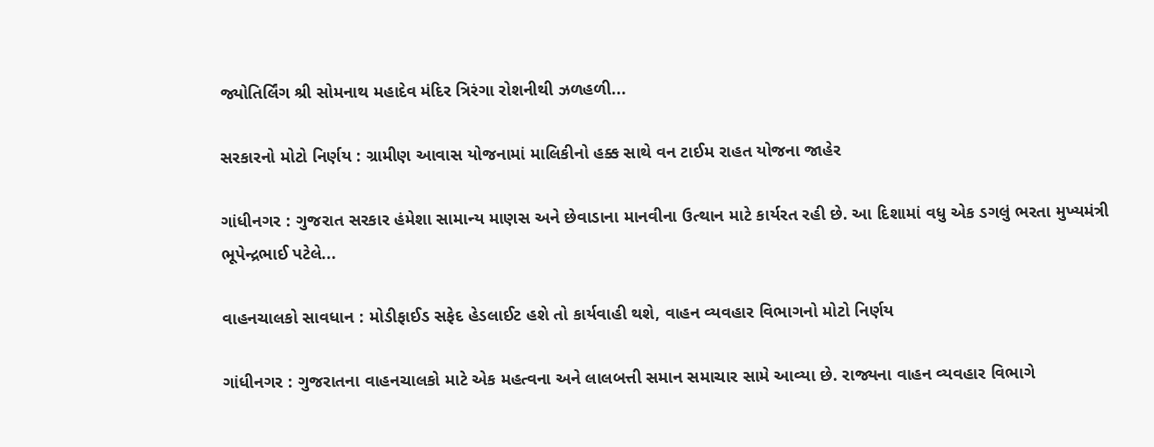જ્યોતિર્લિંગ શ્રી સોમનાથ મહાદેવ મંદિર ત્રિરંગા રોશનીથી ઝળહળી...

સરકારનો મોટો નિર્ણય : ગ્રામીણ આવાસ યોજનામાં માલિકીનો હક્ક સાથે વન ટાઈમ રાહત યોજના જાહેર

ગાંધીનગર : ગુજરાત સરકાર હંમેશા સામાન્ય માણસ અને છેવાડાના માનવીના ઉત્થાન માટે કાર્યરત રહી છે. આ દિશામાં વધુ એક ડગલું ભરતા મુખ્યમંત્રી ભૂપેન્દ્રભાઈ પટેલે...

વાહનચાલકો સાવધાન : મોડીફાઈડ સફેદ હેડલાઈટ હશે તો કાર્યવાહી થશે, વાહન વ્યવહાર વિભાગનો મોટો નિર્ણય

ગાંધીનગર : ગુજરાતના વાહનચાલકો માટે એક મહત્વના અને લાલબત્તી સમાન સમાચાર સામે આવ્યા છે. રાજ્યના વાહન વ્યવહાર વિભાગે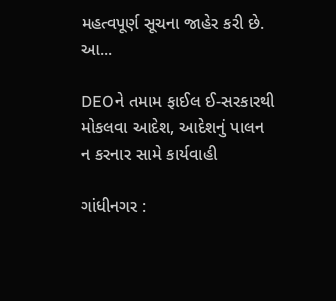મહત્વપૂર્ણ સૂચના જાહેર કરી છે. આ...

DEOને તમામ ફાઈલ ઈ-સરકારથી મોકલવા આદેશ, આદેશનું પાલન ન કરનાર સામે કાર્યવાહી

ગાંધીનગર :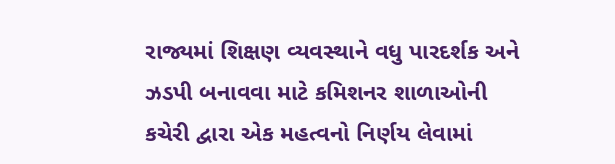રાજ્યમાં શિક્ષણ વ્યવસ્થાને વધુ પારદર્શક અને ઝડપી બનાવવા માટે કમિશનર શાળાઓની કચેરી દ્વારા એક મહત્વનો નિર્ણય લેવામાં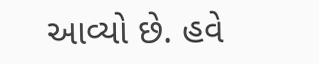આવ્યો છે. હવે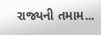રાજ્યની તમામ...